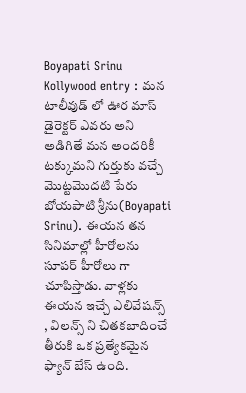Boyapati Srinu Kollywood entry : మన టాలీవుడ్ లో ఊర మాస్ డైరెక్టర్ ఎవరు అని అడిగితే మన అందరికీ టక్కుమని గుర్తుకు వచ్చే మొట్టమొదటి పేరు బోయపాటి శ్రీను(Boyapati Srinu). ఈయన తన సినిమాల్లో హీరోలను సూపర్ హీరోలు గా చూపిస్తాడు. వాళ్లకు ఈయన ఇచ్చే ఎలివేషన్స్ , విలన్స్ ని చితకబాదించే తీరుకి ఒక ప్రత్యేకమైన ఫ్యాన్ బేస్ ఉంది.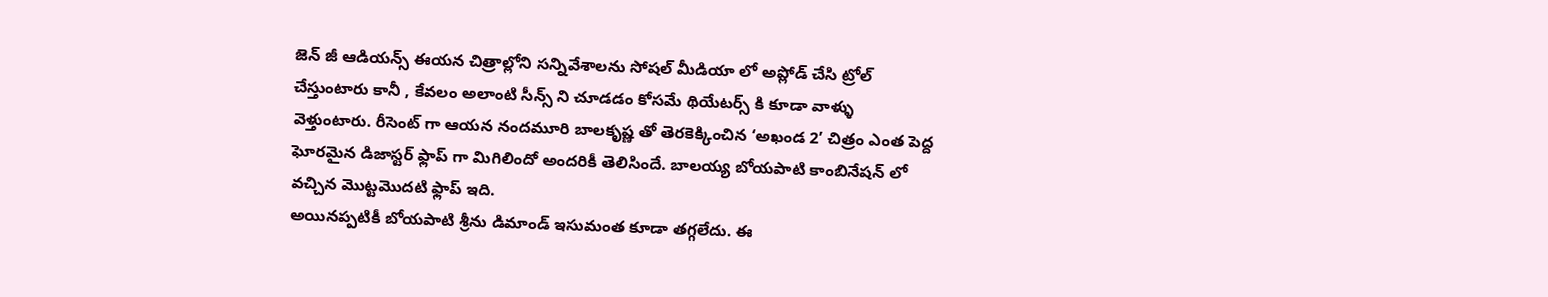జెన్ జీ ఆడియన్స్ ఈయన చిత్రాల్లోని సన్నివేశాలను సోషల్ మీడియా లో అప్లోడ్ చేసి ట్రోల్ చేస్తుంటారు కానీ , కేవలం అలాంటి సీన్స్ ని చూడడం కోసమే థియేటర్స్ కి కూడా వాళ్ళు వెళ్తుంటారు. రీసెంట్ గా ఆయన నందమూరి బాలకృష్ణ తో తెరకెక్కించిన ‘అఖండ 2’ చిత్రం ఎంత పెద్ద ఘోరమైన డిజాస్టర్ ఫ్లాప్ గా మిగిలిందో అందరికీ తెలిసిందే. బాలయ్య బోయపాటి కాంబినేషన్ లో వచ్చిన మొట్టమొదటి ఫ్లాప్ ఇది.
అయినప్పటికీ బోయపాటి శ్రీను డిమాండ్ ఇసుమంత కూడా తగ్గలేదు. ఈ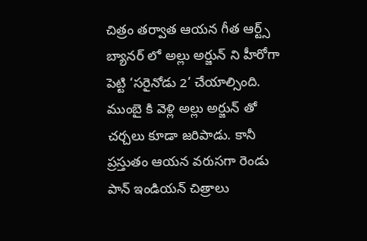చిత్రం తర్వాత ఆయన గీత ఆర్ట్స్ బ్యానర్ లో అల్లు అర్జున్ ని హీరోగా పెట్టి ‘సరైనోడు 2’ చేయాల్సింది. ముంబై కి వెళ్లి అల్లు అర్జున్ తో చర్చలు కూడా జరిపాడు. కానీ ప్రస్తుతం ఆయన వరుసగా రెండు పాన్ ఇండియన్ చిత్రాలు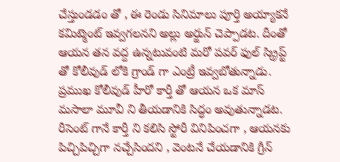చేస్తుండడం తో , ఈ రెండు సినిమాలు పూర్తి అయ్యాకనే కమిట్మెంట్ ఇవ్వగలనని అల్లు అర్జున్ చెప్పాడట. దీంతో ఆయన తన వద్ద ఉన్నటువంటి మరో పవర్ ఫుల్ స్క్రిప్ట్ తో కోలీవుడ్ లోకి గ్రాండ్ గా ఎంట్రీ ఇవ్వబోతున్నాడు. ప్రముఖ కోలీవుడ్ హీరో కార్తీ తో ఆయన ఒక మాస్ మసాలా మూవీ ని తీయడానికి సిద్ధం అవుతున్నాడట. రీసెంట్ గానే కార్తీ ని కలిసి స్టోరీ వినిపించగా , ఆయనకు పిచ్చిపిచ్చిగా నచ్చేసిందని , వెంటనే చేయడానికి గ్రీన్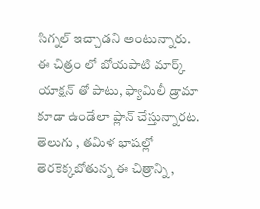సిగ్నల్ ఇచ్చాడని అంటున్నారు.
ఈ చిత్రం లో బోయపాటి మార్క్ యాక్షన్ తో పాటు, ఫ్యామిలీ డ్రామా కూడా ఉండేలా ప్లాన్ చేస్తున్నారట. తెలుగు , తమిళ భాషల్లో తెరకెక్కబోతున్న ఈ చిత్రాన్ని ,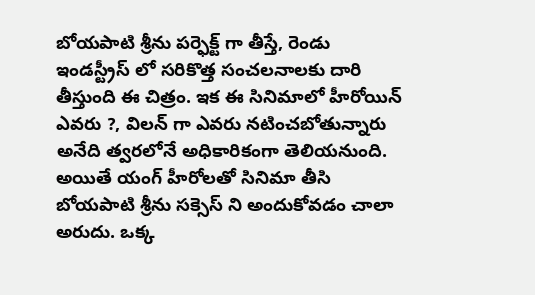బోయపాటి శ్రీను పర్ఫెక్ట్ గా తీస్తే, రెండు ఇండస్ట్రీస్ లో సరికొత్త సంచలనాలకు దారి తీస్తుంది ఈ చిత్రం. ఇక ఈ సినిమాలో హీరోయిన్ ఎవరు ?, విలన్ గా ఎవరు నటించబోతున్నారు అనేది త్వరలోనే అధికారికంగా తెలియనుంది. అయితే యంగ్ హీరోలతో సినిమా తీసి బోయపాటి శ్రీను సక్సెస్ ని అందుకోవడం చాలా అరుదు. ఒక్క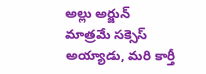అల్లు అర్జున్ మాత్రమే సక్సెస్ అయ్యాడు, మరి కార్తీ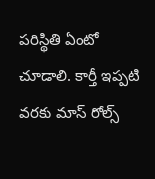పరిస్థితి ఏంటో చూడాలి. కార్తీ ఇప్పటి వరకు మాస్ రోల్స్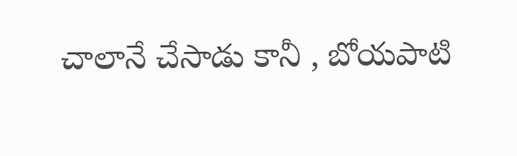చాలానే చేసాడు కానీ , బోయపాటి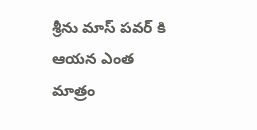శ్రీను మాస్ పవర్ కి ఆయన ఎంత మాత్రం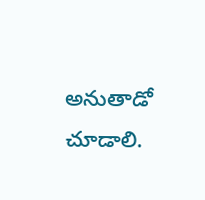అనుతాడో చూడాలి.